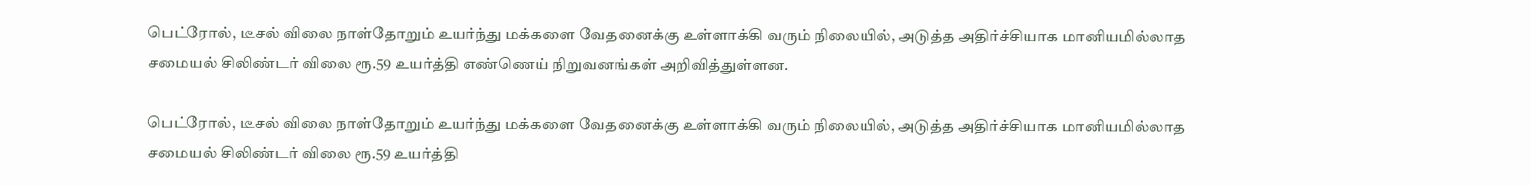பெட்ரோல், டீசல் விலை நாள்தோறும் உயர்ந்து மக்களை வேதனைக்கு உள்ளாக்கி வரும் நிலையில், அடுத்த அதிர்ச்சியாக மானியமில்லாத சமையல் சிலிண்டர் விலை ரூ.59 உயர்த்தி எண்ணெய் நிறுவனங்கள் அறிவித்துள்ளன.

பெட்ரோல், டீசல் விலை நாள்தோறும் உயர்ந்து மக்களை வேதனைக்கு உள்ளாக்கி வரும் நிலையில், அடுத்த அதிர்ச்சியாக மானியமில்லாத சமையல் சிலிண்டர் விலை ரூ.59 உயர்த்தி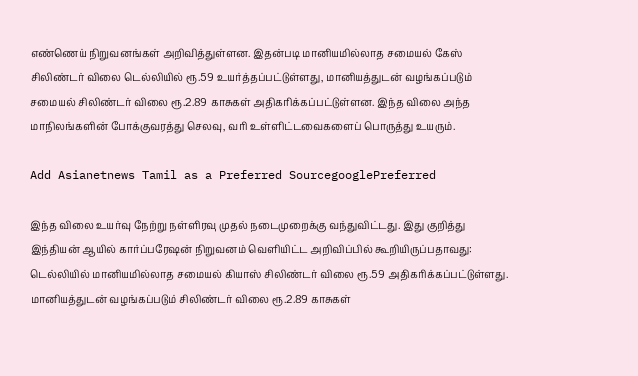எண்ணெய் நிறுவனங்கள் அறிவித்துள்ளன. இதன்படி மானியமில்லாத சமையல் கேஸ் சிலிண்டர் விலை டெல்லியில் ரூ.59 உயர்த்தப்பட்டுள்ளது, மானியத்துடன் வழங்கப்படும் சமையல் சிலிண்டர் விலை ரூ.2.89 காசுகள் அதிகரிக்கப்பட்டுள்ளன. இந்த விலை அந்த மாநிலங்களின் போக்குவரத்து செலவு, வரி உள்ளிட்டவைகளைப் பொருத்து உயரும்.

Add Asianetnews Tamil as a Preferred SourcegooglePreferred

இந்த விலை உயர்வு நேற்று நள்ளிரவு முதல் நடைமுறைக்கு வந்துவிட்டது. இது குறித்து இந்தியன் ஆயில் கார்ப்பரேஷன் நிறுவனம் வெளியிட்ட அறிவிப்பில் கூறியிருப்பதாவது: டெல்லியில் மானியமில்லாத சமையல் கியாஸ் சிலிண்டர் விலை ரூ.59 அதிகரிக்கப்பட்டுள்ளது. மானியத்துடன் வழங்கப்படும் சிலிண்டர் விலை ரூ.2.89 காசுகள்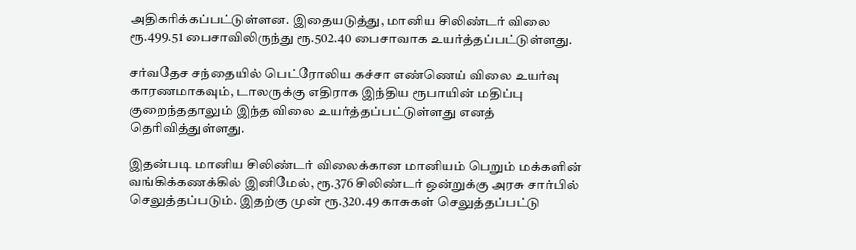அதிகரிக்கப்பட்டுள்ளன. இதையடுத்து, மானிய சிலிண்டர் விலை ரூ.499.51 பைசாவிலிருந்து ரூ.502.40 பைசாவாக உயர்த்தப்பட்டுள்ளது.

சர்வதேச சந்தையில் பெட்ரோலிய கச்சா எண்ணெய் விலை உயர்வு காரணமாகவும், டாலருக்கு எதிராக இந்திய ரூபாயின் மதிப்பு குறைந்ததாலும் இந்த விலை உயர்த்தப்பட்டுள்ளது எனத் தெரிவித்துள்ளது.

இதன்படி மானிய சிலிண்டர் விலைக்கான மானியம் பெறும் மக்களின் வங்கிக்கணக்கில் இனிமேல், ரூ.376 சிலிண்டர் ஒன்றுக்கு அரசு சார்பில் செலுத்தப்படும். இதற்கு முன் ரூ.320.49 காசுகள் செலுத்தப்பட்டு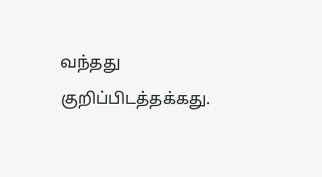வந்தது குறிப்பிடத்தக்கது.